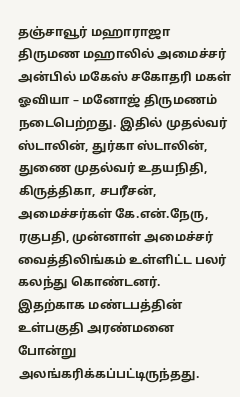தஞ்சாவூர் மஹாராஜா திருமண மஹாலில் அமைச்சர் அன்பில் மகேஸ் சகோதரி மகள் ஓவியா – மனோஜ் திருமணம் நடைபெற்றது. இதில் முதல்வர் ஸ்டாலின், துர்கா ஸ்டாலின், துணை முதல்வர் உதயநிதி, கிருத்திகா, சபரீசன், அமைச்சர்கள் கே.என்.நேரு, ரகுபதி, முன்னாள் அமைச்சர் வைத்திலிங்கம் உள்ளிட்ட பலர் கலந்து கொண்டனர்.
இதற்காக மண்டபத்தின் உள்பகுதி அரண்மனை போன்று அலங்கரிக்கப்பட்டிருந்தது.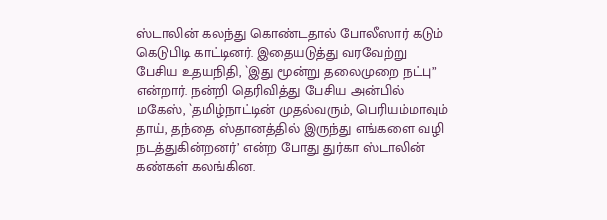ஸ்டாலின் கலந்து கொண்டதால் போலீஸார் கடும் கெடுபிடி காட்டினர். இதையடுத்து வரவேற்று பேசிய உதயநிதி, `இது மூன்று தலைமுறை நட்பு” என்றார். நன்றி தெரிவித்து பேசிய அன்பில் மகேஸ், `தமிழ்நாட்டின் முதல்வரும், பெரியம்மாவும் தாய், தந்தை ஸ்தானத்தில் இருந்து எங்களை வழி நடத்துகின்றனர்’ என்ற போது துர்கா ஸ்டாலின் கண்கள் கலங்கின.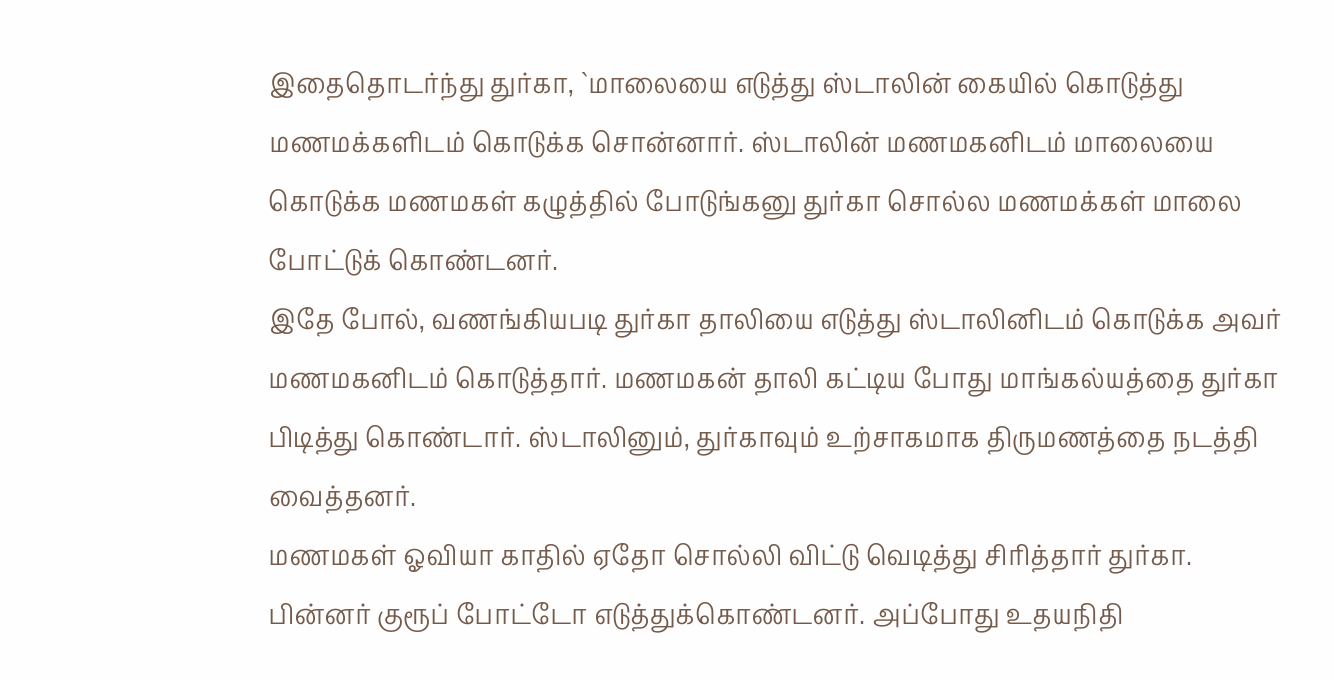இதைதொடர்ந்து துர்கா, `மாலையை எடுத்து ஸ்டாலின் கையில் கொடுத்து மணமக்களிடம் கொடுக்க சொன்னார். ஸ்டாலின் மணமகனிடம் மாலையை கொடுக்க மணமகள் கழுத்தில் போடுங்கனு துர்கா சொல்ல மணமக்கள் மாலை போட்டுக் கொண்டனர்.
இதே போல், வணங்கியபடி துர்கா தாலியை எடுத்து ஸ்டாலினிடம் கொடுக்க அவர் மணமகனிடம் கொடுத்தார். மணமகன் தாலி கட்டிய போது மாங்கல்யத்தை துர்கா பிடித்து கொண்டார். ஸ்டாலினும், துர்காவும் உற்சாகமாக திருமணத்தை நடத்தி வைத்தனர்.
மணமகள் ஓவியா காதில் ஏதோ சொல்லி விட்டு வெடித்து சிரித்தார் துர்கா. பின்னர் குரூப் போட்டோ எடுத்துக்கொண்டனர். அப்போது உதயநிதி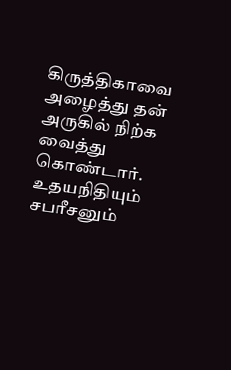கிருத்திகாவை அழைத்து தன் அருகில் நிற்க வைத்து கொண்டார். உதயநிதியும் சபரீசனும்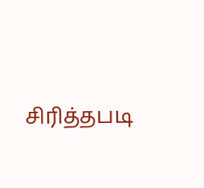சிரித்தபடி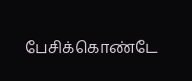பேசிக்கொண்டே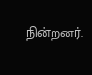நின்றனர்.